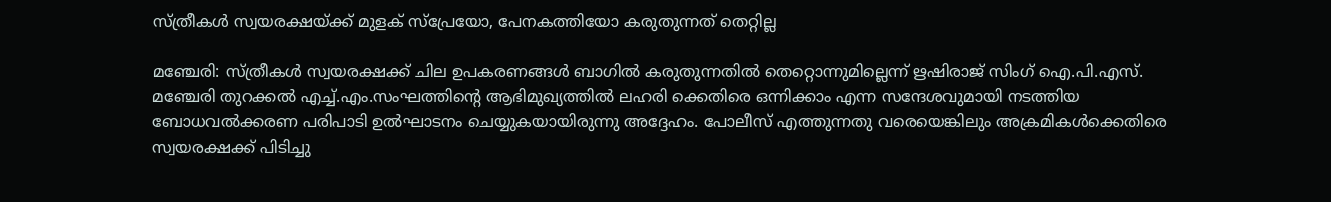സ്ത്രീകള്‍ സ്വയരക്ഷയ്ക്ക് മുളക് സ്‌പ്രേയോ, പേനകത്തിയോ കരുതുന്നത് തെറ്റില്ല

മഞ്ചേരി: സ്ത്രീകള്‍ സ്വയരക്ഷക്ക് ചില ഉപകരണങ്ങള്‍ ബാഗില്‍ കരുതുന്നതില്‍ തെറ്റൊന്നുമില്ലെന്ന് ഋഷിരാജ് സിംഗ് ഐ.പി.എസ്. മഞ്ചേരി തുറക്കല്‍ എച്ച്.എം.സംഘത്തിന്റെ ആഭിമുഖ്യത്തില്‍ ലഹരി ക്കെതിരെ ഒന്നിക്കാം എന്ന സന്ദേശവുമായി നടത്തിയ ബോധവല്‍ക്കരണ പരിപാടി ഉല്‍ഘാടനം ചെയ്യുകയായിരുന്നു അദ്ദേഹം. പോലീസ് എത്തുന്നതു വരെയെങ്കിലും അക്രമികള്‍ക്കെതിരെ സ്വയരക്ഷക്ക് പിടിച്ചു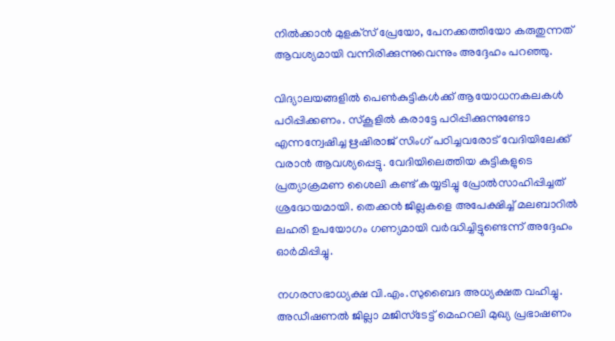നില്‍ക്കാന്‍ മുളക്‌സ് പ്രേയോ, പേനക്കത്തിയോ കരുതുന്നത് ആവശ്യമായി വന്നിരിക്കുന്നുവെന്നും അദ്ദേഹം പറഞ്ഞു.

വിദ്യാലയങ്ങളില്‍ പെണ്‍കുട്ടികള്‍ക്ക് ആയോധനകലകള്‍ പഠിപ്പിക്കണം. സ്‌കൂളില്‍ കരാട്ടേ പഠിപ്പിക്കുന്നുണ്ടോ എന്നന്വേഷിച്ച ഋഷിരാജ് സിംഗ് പഠിച്ചവരോട് വേദിയിലേക്ക് വരാന്‍ ആവശ്യപ്പെട്ടു. വേദിയിലെത്തിയ കുട്ടികളുടെ പ്രത്യാക്രമണ ശൈലി കണ്ട് കയ്യടിച്ചു പ്രോല്‍സാഹിപ്പിച്ചത് ശ്രദ്ധേയമായി. തെക്കന്‍ ജില്ലകളെ അപേക്ഷിച്ച് മലബാറില്‍ ലഹരി ഉപയോഗം ഗണ്യമായി വര്‍ദ്ധിച്ചിട്ടുണ്ടെന്ന് അദ്ദേഹം ഓര്‍മിപ്പിച്ചു.

നഗരസഭാധ്യക്ഷ വി.എം.സുബൈദ അധ്യക്ഷത വഹിച്ചു. അഡീഷണല്‍ ജില്ലാ മജിസ്‌ടേട്ട് മെഹറലി മുഖ്യ പ്രഭാഷണം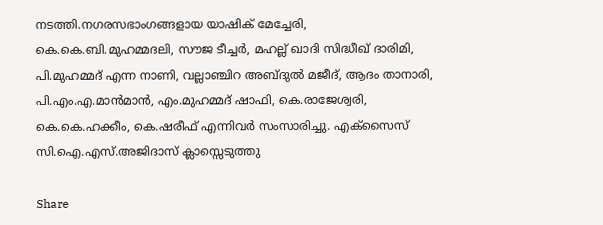നടത്തി.നഗരസഭാംഗങ്ങളായ യാഷിക് മേച്ചേരി, കെ.കെ.ബി.മുഹമ്മദലി, സൗജ ടീച്ചര്‍, മഹല്ല് ഖാദി സിദ്ധീഖ് ദാരിമി, പി.മുഹമ്മദ് എന്ന നാണി, വല്ലാഞ്ചിറ അബ്ദുല്‍ മജീദ്, ആദം താനാരി, പി.എം.എ.മാന്‍മാന്‍, എം.മുഹമ്മദ് ഷാഫി, കെ.രാജേശ്വരി, കെ.കെ.ഹക്കീം, കെ.ഷരീഫ് എന്നിവര്‍ സംസാരിച്ചു. എക്‌സൈസ് സി.ഐ.എസ്.അജിദാസ് ക്ലാസ്സെടുത്തു

Share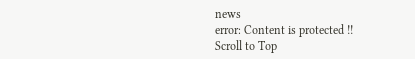news
error: Content is protected !!
Scroll to Top